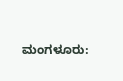ಮಂಗಳೂರು: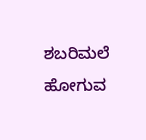ಶಬರಿಮಲೆ ಹೋಗುವ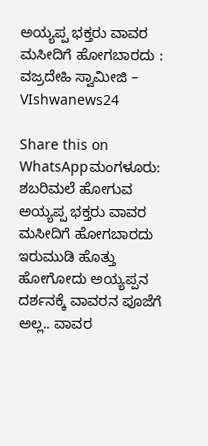ಅಯ್ಯಪ್ಪ ಭಕ್ತರು ವಾವರ ಮಸೀದಿಗೆ ಹೋಗಬಾರದು : ವಜ್ರದೇಹಿ ಸ್ವಾಮೀಜಿ – VIshwanews24

Share this on WhatsAppಮಂಗಳೂರು: ಶಬರಿಮಲೆ ಹೋಗುವ ಅಯ್ಯಪ್ಪ ಭಕ್ತರು ವಾವರ ಮಸೀದಿಗೆ ಹೋಗಬಾರದು  ಇರುಮುಡಿ ಹೊತ್ತು ಹೋಗೋದು ಅಯ್ಯಪ್ಪನ ದರ್ಶನಕ್ಕೆ ವಾವರನ ಪೂಜೆಗೆ ಅಲ್ಲ.. ವಾವರ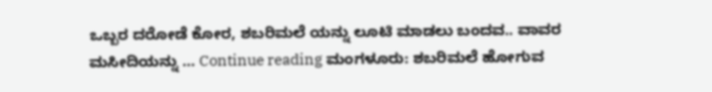ಒಬ್ಬರ ದರೋಡೆ ಕೋರ, ಶಬರಿಮಲೆ ಯನ್ನು ಲೂಟಿ ಮಾಡಲು ಬಂದವ.. ವಾವರ ಮಸೀದಿಯನ್ನು … Continue reading ಮಂಗಳೂರು: ಶಬರಿಮಲೆ ಹೋಗುವ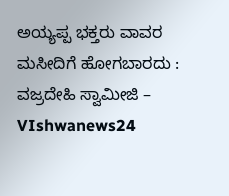ಅಯ್ಯಪ್ಪ ಭಕ್ತರು ವಾವರ ಮಸೀದಿಗೆ ಹೋಗಬಾರದು : ವಜ್ರದೇಹಿ ಸ್ವಾಮೀಜಿ – VIshwanews24